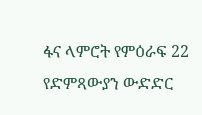ፋና ላምሮት የምዕራፍ 22 የድምጻውያን ውድድር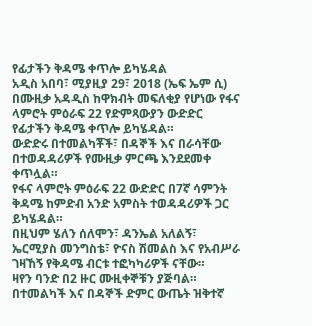የፊታችን ቅዳሜ ቀጥሎ ይካሄዳል
አዲስ አበባ፣ ሚያዚያ 29፣ 2018 (ኤፍ ኤም ሲ) በሙዚቃ አዳዲስ ከዋክብት መፍለቂያ የሆነው የፋና ላምሮት ምዕራፍ 22 የድምጻውያን ውድድር የፊታችን ቅዳሜ ቀጥሎ ይካሄዳል።
ውድድሩ በተመልካቾች፣ በዳኞች እና በራሳቸው በተወዳዳሪዎች የሙዚቃ ምርጫ እንደደመቀ ቀጥሏል።
የፋና ላምሮት ምዕራፍ 22 ውድድር በ7ኛ ሳምንት ቅዳሜ ከምድብ አንድ አምስት ተወዳዳሪዎች ጋር ይካሄዳል።
በዚህም ሄለን ሰለሞን፣ ዳንኤል አለልኝ፣ ኤርሚያስ መንግስቴ፣ ዮናስ ሽመልስ እና የአብሥራ ገዛኸኝ የቅዳሜ ብርቱ ተፎካካሪዎች ናቸው።
ዛየን ባንድ በ2 ዙር ሙዚቀኞቹን ያጅባል።
በተመልካች እና በዳኞች ድምር ውጤት ዝቅተኛ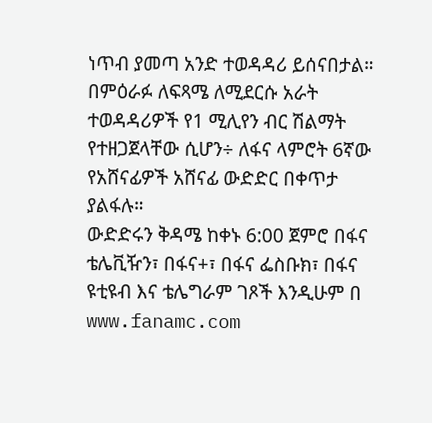ነጥብ ያመጣ አንድ ተወዳዳሪ ይሰናበታል።
በምዕራፉ ለፍጻሜ ለሚደርሱ አራት ተወዳዳሪዎች የ1 ሚሊየን ብር ሽልማት የተዘጋጀላቸው ሲሆን÷ ለፋና ላምሮት 6ኛው የአሸናፊዎች አሸናፊ ውድድር በቀጥታ ያልፋሉ።
ውድድሩን ቅዳሜ ከቀኑ 6:00 ጀምሮ በፋና ቴሌቪዥን፣ በፋና+፣ በፋና ፌስቡክ፣ በፋና ዩቲዩብ እና ቴሌግራም ገጾች እንዲሁም በ www.fanamc.com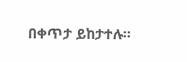በቀጥታ ይከታተሉ።